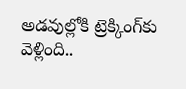అడవుల్లోకి ట్రెక్కింగ్‌కు వెళ్లింది..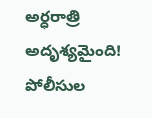అర్ధరాత్రి అదృశ్యమైంది! పోలీసుల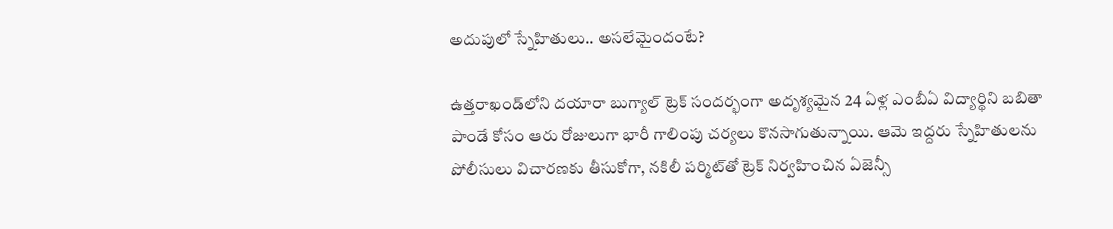అదుపులో స్నేహితులు.. అసలేమైందంటే?

ఉత్తరాఖండ్‌లోని దయారా బుగ్యాల్ ట్రెక్ సందర్భంగా అదృశ్యమైన 24 ఏళ్ల ఎంబీఏ విద్యార్థిని బబితా పాండే కోసం ఆరు రోజులుగా భారీ గాలింపు చర్యలు కొనసాగుతున్నాయి. ఆమె ఇద్దరు స్నేహితులను పోలీసులు విచారణకు తీసుకోగా, నకిలీ పర్మిట్‌తో ట్రెక్ నిర్వహించిన ఏజెన్సీ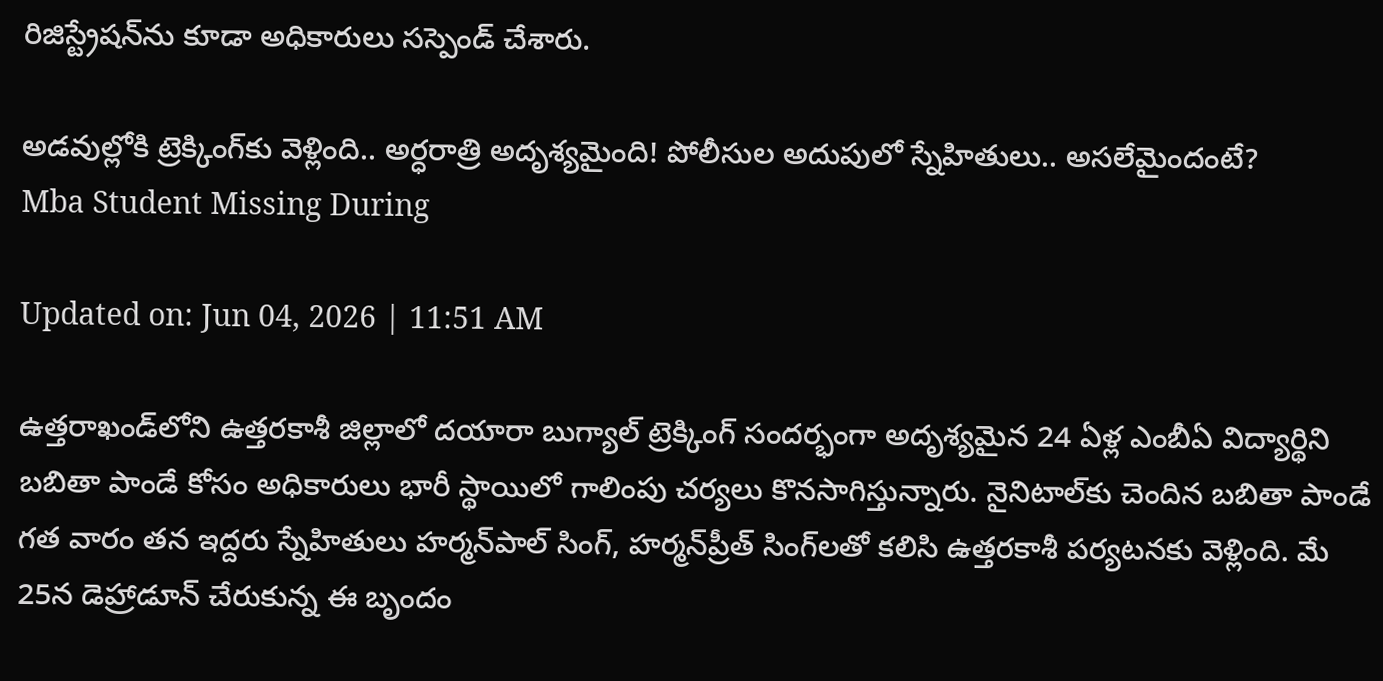రిజిస్ట్రేషన్‌ను కూడా అధికారులు సస్పెండ్ చేశారు.

అడవుల్లోకి ట్రెక్కింగ్‌కు వెళ్లింది.. అర్ధరాత్రి అదృశ్యమైంది! పోలీసుల అదుపులో స్నేహితులు.. అసలేమైందంటే?
Mba Student Missing During

Updated on: Jun 04, 2026 | 11:51 AM

ఉత్తరాఖండ్‌లోని ఉత్తరకాశీ జిల్లాలో దయారా బుగ్యాల్ ట్రెక్కింగ్ సందర్భంగా అదృశ్యమైన 24 ఏళ్ల ఎంబీఏ విద్యార్థిని బబితా పాండే కోసం అధికారులు భారీ స్థాయిలో గాలింపు చర్యలు కొనసాగిస్తున్నారు. నైనిటాల్‌కు చెందిన బబితా పాండే గత వారం తన ఇద్దరు స్నేహితులు హర్మన్‌పాల్ సింగ్, హర్మన్‌ప్రీత్ సింగ్‌లతో కలిసి ఉత్తరకాశీ పర్యటనకు వెళ్లింది. మే 25న డెహ్రాడూన్ చేరుకున్న ఈ బృందం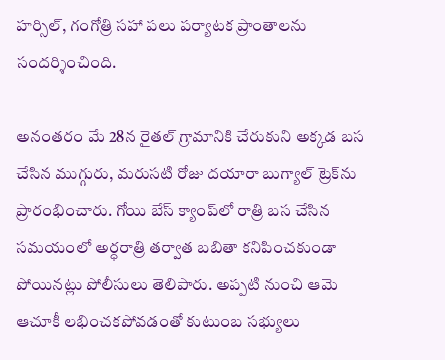హర్సిల్, గంగోత్రి సహా పలు పర్యాటక ప్రాంతాలను సందర్శించింది.

అనంతరం మే 28న రైతల్ గ్రామానికి చేరుకుని అక్కడ బస చేసిన ముగ్గురు, మరుసటి రోజు దయారా బుగ్యాల్ ట్రెక్‌ను ప్రారంభించారు. గోయి బేస్ క్యాంప్‌లో రాత్రి బస చేసిన సమయంలో అర్ధరాత్రి తర్వాత బబితా కనిపించకుండా పోయినట్లు పోలీసులు తెలిపారు. అప్పటి నుంచి ఆమె ఆచూకీ లభించకపోవడంతో కుటుంబ సభ్యులు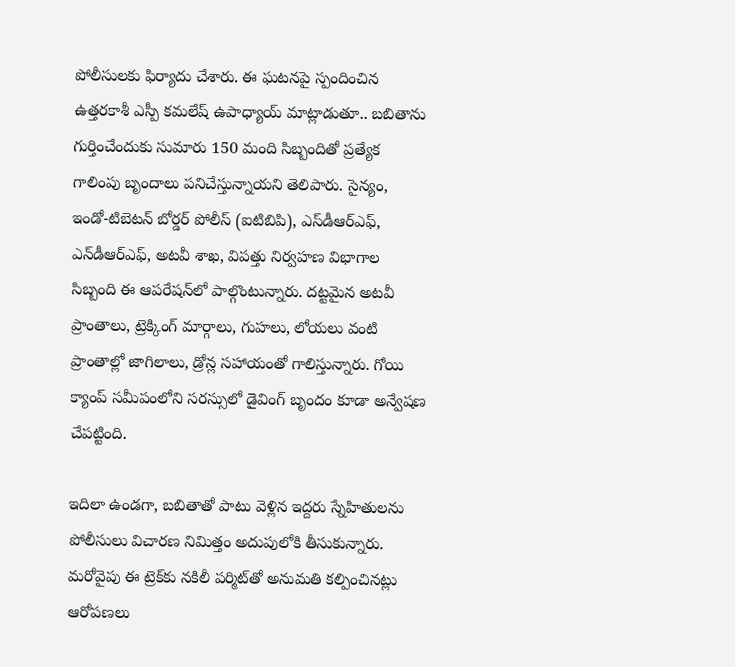పోలీసులకు ఫిర్యాదు చేశారు. ఈ ఘటనపై స్పందించిన ఉత్తరకాశీ ఎస్పీ కమలేష్ ఉపాధ్యాయ్ మాట్లాడుతూ.. బబితాను గుర్తించేందుకు సుమారు 150 మంది సిబ్బందితో ప్రత్యేక గాలింపు బృందాలు పనిచేస్తున్నాయని తెలిపారు. సైన్యం, ఇండో-టిబెటన్ బోర్డర్ పోలీస్ (ఐటిబిపి), ఎస్‌డీఆర్‌ఎఫ్, ఎన్‌డీఆర్‌ఎఫ్, అటవీ శాఖ, విపత్తు నిర్వహణ విభాగాల సిబ్బంది ఈ ఆపరేషన్‌లో పాల్గొంటున్నారు. దట్టమైన అటవీ ప్రాంతాలు, ట్రెక్కింగ్ మార్గాలు, గుహలు, లోయలు వంటి ప్రాంతాల్లో జాగిలాలు, డ్రోన్ల సహాయంతో గాలిస్తున్నారు. గోయి క్యాంప్ సమీపంలోని సరస్సులో డైవింగ్ బృందం కూడా అన్వేషణ చేపట్టింది.

ఇదిలా ఉండగా, బబితాతో పాటు వెళ్లిన ఇద్దరు స్నేహితులను పోలీసులు విచారణ నిమిత్తం అదుపులోకి తీసుకున్నారు. మరోవైపు ఈ ట్రెక్‌కు నకిలీ పర్మిట్‌తో అనుమతి కల్పించినట్లు ఆరోపణలు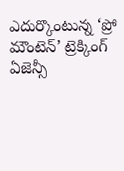ఎదుర్కొంటున్న ‘ప్రో మౌంటెన్’ ట్రెక్కింగ్ ఏజెన్సీ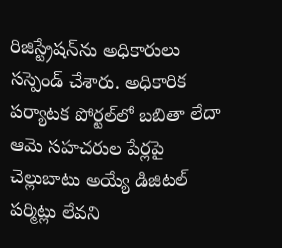రిజిస్ట్రేషన్‌ను అధికారులు సస్పెండ్ చేశారు. అధికారిక పర్యాటక పోర్టల్‌లో బబితా లేదా ఆమె సహచరుల పేర్లపై చెల్లుబాటు అయ్యే డిజిటల్ పర్మిట్లు లేవని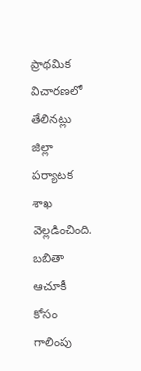ప్రాథమిక విచారణలో తేలినట్లు జిల్లా పర్యాటక శాఖ వెల్లడించింది. బబితా ఆచూకీ కోసం గాలింపు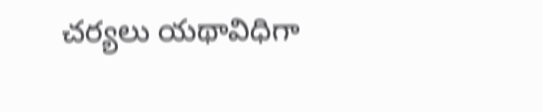చర్యలు యథావిధిగా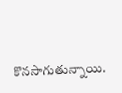కొనసాగుతున్నాయి.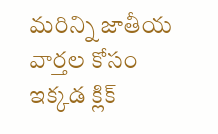మరిన్ని జాతీయ వార్తల కోసం ఇక్కడ క్లిక్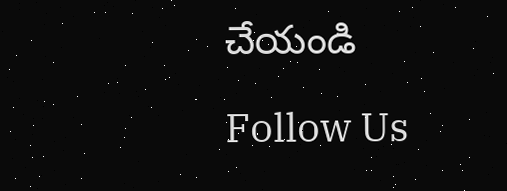చేయండి

Follow Us